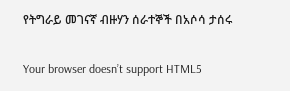የትግራይ መገናኛ ብዙሃን ሰራተኞች በአሶሳ ታሰሩ

Your browser doesn’t support HTML5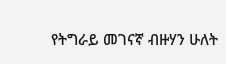የትግራይ መገናኛ ብዙሃን ሁለት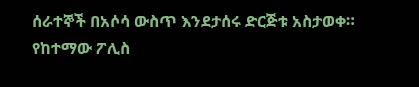ሰራተኞች በአሶሳ ውስጥ እንደታሰሩ ድርጅቱ አስታወቀ። የከተማው ፖሊስ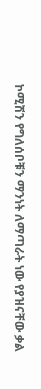ኮሚሽን የግለሰቦቹን ማንነት ለማጣራት ነው የያዝናቸው ቃል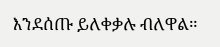እንደሰጡ ይለቀቃሉ ብለዋል።